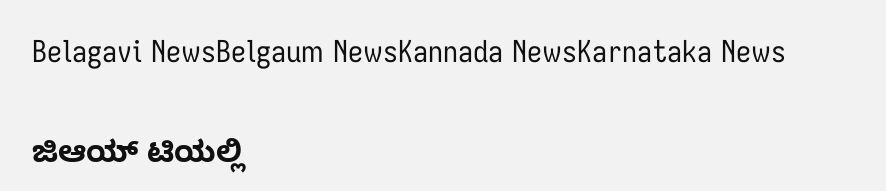Belagavi NewsBelgaum NewsKannada NewsKarnataka News

ಜಿಆಯ್ ಟಿಯಲ್ಲಿ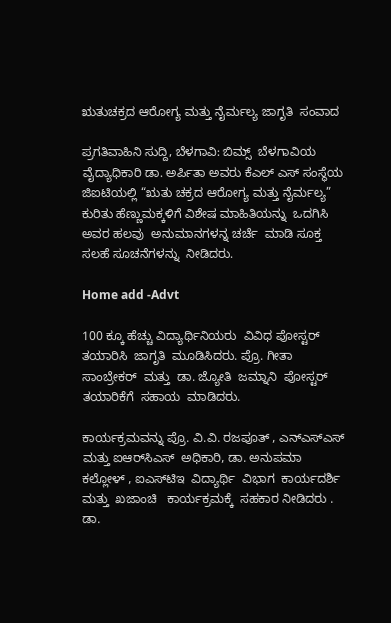ಋತುಚಕ್ರದ ಆರೋಗ್ಯ ಮತ್ತು ನೈರ್ಮಲ್ಯ ಜಾಗೃತಿ  ಸಂವಾದ

ಪ್ರಗತಿವಾಹಿನಿ ಸುದ್ದಿ, ಬೆಳಗಾವಿ: ಬಿಮ್ಸ್  ಬೆಳಗಾವಿಯ ವೈದ್ಯಾಧಿಕಾರಿ ಡಾ. ಅರ್ಪಿತಾ ಅವರು ಕೆಎಲ್ ಎಸ್ ಸಂಸ್ಥೆಯ ಜಿಐಟಿಯಲ್ಲಿ “ಋತು ಚಕ್ರದ ಆರೋಗ್ಯ ಮತ್ತು ನೈರ್ಮಲ್ಯ” ಕುರಿತು ಹೆಣ್ಣುಮಕ್ಕಳಿಗೆ ವಿಶೇಷ ಮಾಹಿತಿಯನ್ನು  ಒದಗಿಸಿ ಅವರ ಹಲವು  ಅನುಮಾನಗಳನ್ನ ಚರ್ಚೆ  ಮಾಡಿ ಸೂಕ್ತ ಸಲಹೆ ಸೂಚನೆಗಳನ್ನು  ನೀಡಿದರು.

Home add -Advt

100 ಕ್ಕೂ ಹೆಚ್ಚು ವಿದ್ಯಾರ್ಥಿನಿಯರು  ವಿವಿಧ ಪೋಸ್ಟರ್  ತಯಾರಿಸಿ  ಜಾಗೃತಿ  ಮೂಡಿಸಿದರು. ಪ್ರೊ. ಗೀತಾ  ಸಾಂಬ್ರೇಕರ್  ಮತ್ತು  ಡಾ. ಜ್ಯೋತಿ  ಜಮ್ನಾನಿ  ಪೋಸ್ಟರ್ ತಯಾರಿಕೆಗೆ  ಸಹಾಯ  ಮಾಡಿದರು.

ಕಾರ್ಯಕ್ರಮವನ್ನು ಪ್ರೊ. ವಿ.ವಿ. ರಜಪೂತ್ , ಎನ್‌ಎಸ್‌ಎಸ್  ಮತ್ತು ಐಆರ್‌ಸಿಎಸ್  ಅಧಿಕಾರಿ, ಡಾ. ಅನುಪಮಾ  ಕಲ್ಲೋಳ್ , ಐಎಸ್‌ಟಿಇ  ವಿದ್ಯಾರ್ಥಿ  ವಿಭಾಗ  ಕಾರ್ಯದರ್ಶಿ  ಮತ್ತು  ಖಜಾಂಚಿ   ಕಾರ್ಯಕ್ರಮಕ್ಕೆ  ಸಹಕಾರ ನೀಡಿದರು . ಡಾ.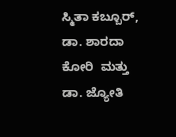ಸ್ಮಿತಾ ಕಬ್ಬೂರ್, ಡಾ. ಶಾರದಾ ಕೋರಿ  ಮತ್ತು ಡಾ. ಜ್ಯೋತಿ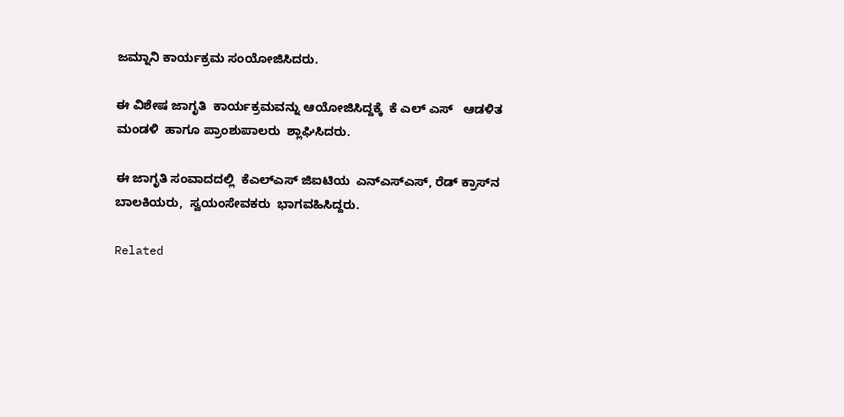ಜಮ್ನಾನಿ ಕಾರ್ಯಕ್ರಮ ಸಂಯೋಜಿಸಿದರು.

ಈ ವಿಶೇಷ ಜಾಗೃತಿ  ಕಾರ್ಯಕ್ರಮವನ್ನು ಆಯೋಜಿಸಿದ್ದಕ್ಕೆ  ಕೆ ಎಲ್ ಎಸ್   ಆಡಳಿತ ಮಂಡಳಿ  ಹಾಗೂ ಪ್ರಾಂಶುಪಾಲರು  ಶ್ಲಾಘಿಸಿದರು.

ಈ ಜಾಗೃತಿ ಸಂವಾದದಲ್ಲಿ  ಕೆಎಲ್‌ಎಸ್ ಜಿಐಟಿಯ  ಎನ್‌ಎಸ್‌ಎಸ್, ರೆಡ್ ಕ್ರಾಸ್‌ನ  ಬಾಲಕಿಯರು,  ಸ್ವಯಂಸೇವಕರು  ಭಾಗವಹಿಸಿದ್ದರು.

Related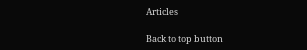Articles

Back to top button